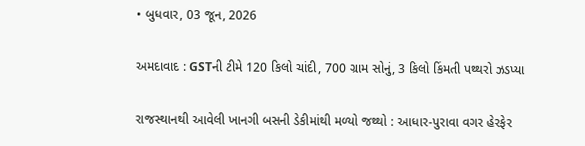• બુધવાર, 03 જૂન, 2026

અમદાવાદ : GSTની ટીમે 120 કિલો ચાંદી, 700 ગ્રામ સોનું, 3 કિલો કિંમતી પથ્થરો ઝડપ્યા

રાજસ્થાનથી આવેલી ખાનગી બસની ડેકીમાંથી મળ્યો જથ્થો : આધાર-પુરાવા વગર હેરફેર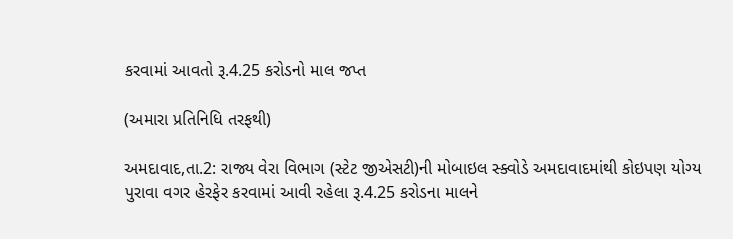કરવામાં આવતો રૂ.4.25 કરોડનો માલ જપ્ત

(અમારા પ્રતિનિધિ તરફથી)

અમદાવાદ,તા.2: રાજ્ય વેરા વિભાગ (સ્ટેટ જીએસટી)ની મોબાઇલ સ્ક્વોડે અમદાવાદમાંથી કોઇપણ યોગ્ય પુરાવા વગર હેરફેર કરવામાં આવી રહેલા રૂ.4.25 કરોડના માલને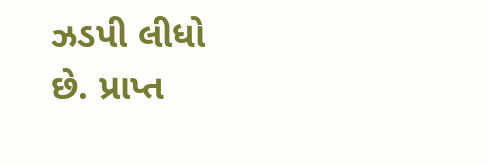ઝડપી લીધો છે. પ્રાપ્ત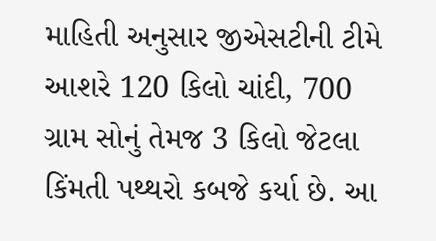માહિતી અનુસાર જીએસટીની ટીમે આશરે 120 કિલો ચાંદી, 700 ગ્રામ સોનું તેમજ 3 કિલો જેટલા કિંમતી પથ્થરો કબજે કર્યા છે. આ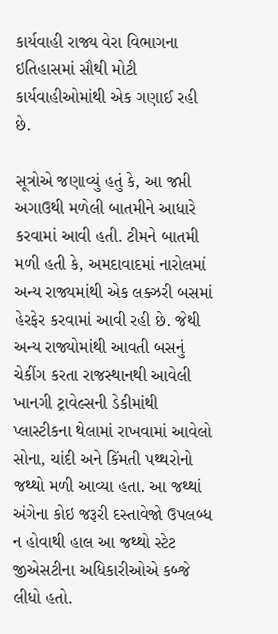કાર્યવાહી રાજ્ય વેરા વિભાગના ઇતિહાસમાં સૌથી મોટી કાર્યવાહીઓમાંથી એક ગણાઈ રહી છે.

સૂત્રોએ જણાવ્યું હતું કે, આ જપ્તી અગાઉથી મળેલી બાતમીને આધારે કરવામાં આવી હતી. ટીમને બાતમી મળી હતી કે, અમદાવાદમાં નારોલમાં અન્ય રાજ્યમાંથી એક લક્ઝરી બસમાં હેરફેર કરવામાં આવી રહી છે. જેથી અન્ય રાજ્યોમાંથી આવતી બસનું ચેકીંગ કરતા રાજસ્થાનથી આવેલી ખાનગી ટ્રાવેલ્સની ડેકીમાંથી પ્લાસ્ટીકના થેલામાં રાખવામાં આવેલો સોના, ચાંદી અને કિંમતી પથ્થરોનો જથ્થો મળી આવ્યા હતા. આ જથ્થાં અંગેના કોઇ જરૂરી દસ્તાવેજો ઉપલબ્ધ ન હોવાથી હાલ આ જથ્થો સ્ટેટ જીએસટીના અધિકારીઓએ કબ્જે લીધો હતો.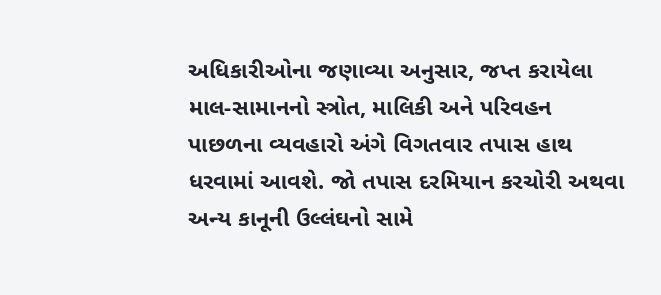અધિકારીઓના જણાવ્યા અનુસાર, જપ્ત કરાયેલા માલ-સામાનનો સ્ત્રોત, માલિકી અને પરિવહન પાછળના વ્યવહારો અંગે વિગતવાર તપાસ હાથ ધરવામાં આવશે. જો તપાસ દરમિયાન કરચોરી અથવા અન્ય કાનૂની ઉલ્લંઘનો સામે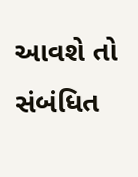આવશે તો સંબંધિત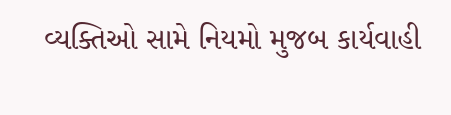વ્યક્તિઓ સામે નિયમો મુજબ કાર્યવાહી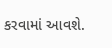કરવામાં આવશે.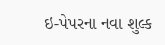ઇ-પેપરના નવા શુલ્ક